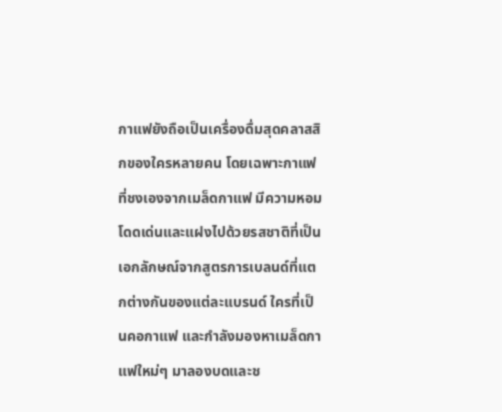กาแฟยังถือเป็นเครื่องดื่มสุดคลาสสิกของใครหลายคน โดยเฉพาะกาแฟที่ชงเองจากเมล็ดกาแฟ มีความหอมโดดเด่นและแฝงไปด้วยรสชาติที่เป็นเอกลักษณ์จากสูตรการเบลนด์ที่แตกต่างกันของแต่ละแบรนด์ ใครที่เป็นคอกาแฟ และกำลังมองหาเมล็ดกาแฟใหม่ๆ มาลองบดและช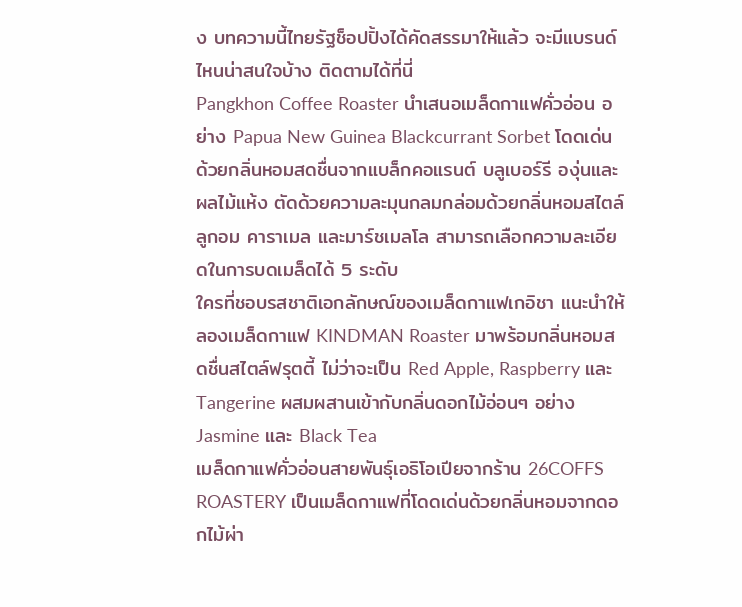ง บทความนี้ไทยรัฐช็อปปิ้งได้คัดสรรมาให้แล้ว จะมีแบรนด์ไหนน่าสนใจบ้าง ติดตามได้ที่นี่
Pangkhon Coffee Roaster นำเสนอเมล็ดกาแฟคั่วอ่อน อย่าง Papua New Guinea Blackcurrant Sorbet โดดเด่นด้วยกลิ่นหอมสดชื่นจากแบล็กคอแรนต์ บลูเบอร์รี องุ่นและผลไม้แห้ง ตัดด้วยความละมุนกลมกล่อมด้วยกลิ่นหอมสไตล์ลูกอม คาราเมล และมาร์ชเมลโล สามารถเลือกความละเอียดในการบดเมล็ดได้ 5 ระดับ
ใครที่ชอบรสชาติเอกลักษณ์ของเมล็ดกาแฟเกอิชา แนะนำให้ลองเมล็ดกาแฟ KINDMAN Roaster มาพร้อมกลิ่นหอมสดชื่นสไตล์ฟรุตตี้ ไม่ว่าจะเป็น Red Apple, Raspberry และ Tangerine ผสมผสานเข้ากับกลิ่นดอกไม้อ่อนๆ อย่าง Jasmine และ Black Tea
เมล็ดกาแฟคั่วอ่อนสายพันธุ์เอธิโอเปียจากร้าน 26COFFS ROASTERY เป็นเมล็ดกาแฟที่โดดเด่นด้วยกลิ่นหอมจากดอกไม้ผ่า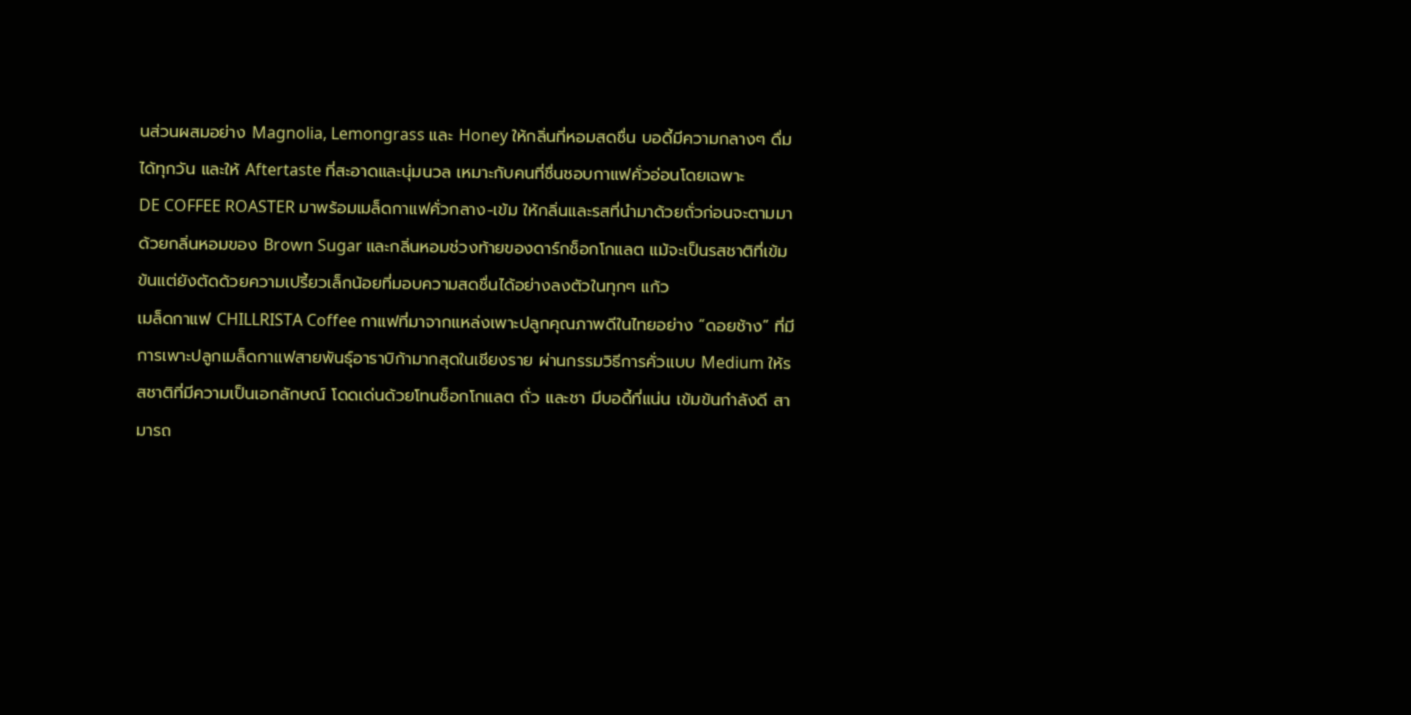นส่วนผสมอย่าง Magnolia, Lemongrass และ Honey ให้กลิ่นที่หอมสดชื่น บอดี้มีความกลางๆ ดื่มได้ทุกวัน และให้ Aftertaste ที่สะอาดและนุ่มนวล เหมาะกับคนที่ชื่นชอบกาแฟคั่วอ่อนโดยเฉพาะ
DE COFFEE ROASTER มาพร้อมเมล็ดกาแฟคั่วกลาง-เข้ม ให้กลิ่นและรสที่นำมาด้วยถั่วก่อนจะตามมาด้วยกลิ่นหอมของ Brown Sugar และกลิ่นหอมช่วงท้ายของดาร์กช็อกโกแลต แม้จะเป็นรสชาติที่เข้มข้นแต่ยังตัดด้วยความเปรี้ยวเล็กน้อยที่มอบความสดชื่นได้อย่างลงตัวในทุกๆ แก้ว
เมล็ดกาแฟ CHILLRISTA Coffee กาแฟที่มาจากแหล่งเพาะปลูกคุณภาพดีในไทยอย่าง “ดอยช้าง” ที่มีการเพาะปลูกเมล็ดกาแฟสายพันธุ์อาราบิก้ามากสุดในเชียงราย ผ่านกรรมวิธีการคั่วแบบ Medium ให้รสชาติที่มีความเป็นเอกลักษณ์ โดดเด่นด้วยโทนช็อกโกแลต ถั่ว และชา มีบอดี้ที่แน่น เข้มข้นกำลังดี สามารถ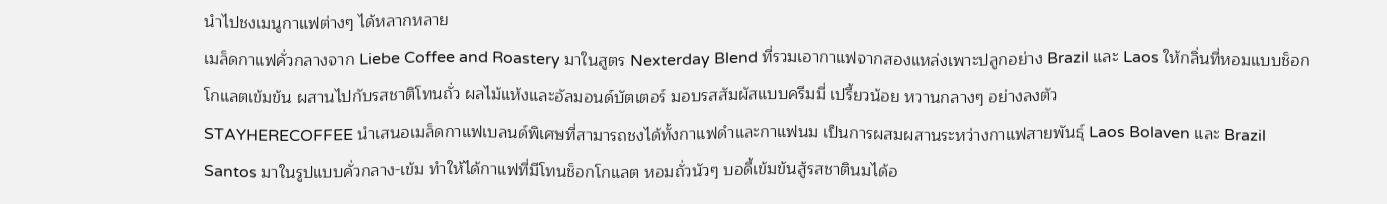นำไปชงเมนูกาแฟต่างๆ ได้หลากหลาย
เมล็ดกาแฟคั่วกลางจาก Liebe Coffee and Roastery มาในสูตร Nexterday Blend ที่รวมเอากาแฟจากสองแหล่งเพาะปลูกอย่าง Brazil และ Laos ให้กลิ่นที่หอมแบบช็อกโกแลตเข้มข้น ผสานไปกับรสชาติโทนถั่ว ผลไม้แห้งและอัลมอนด์บัตเตอร์ มอบรสสัมผัสแบบครีมมี่ เปรี้ยวน้อย หวานกลางๆ อย่างลงตัว
STAYHERECOFFEE นำเสนอเมล็ดกาแฟเบลนด์พิเศษที่สามารถชงได้ทั้งกาแฟดำและกาแฟนม เป็นการผสมผสานระหว่างกาแฟสายพันธุ์ Laos Bolaven และ Brazil Santos มาในรูปแบบคั่วกลาง-เข้ม ทำให้ได้กาแฟที่มีโทนช็อกโกแลต หอมถั่วนัวๆ บอดี้เข้มข้นสู้รสชาตินมได้อ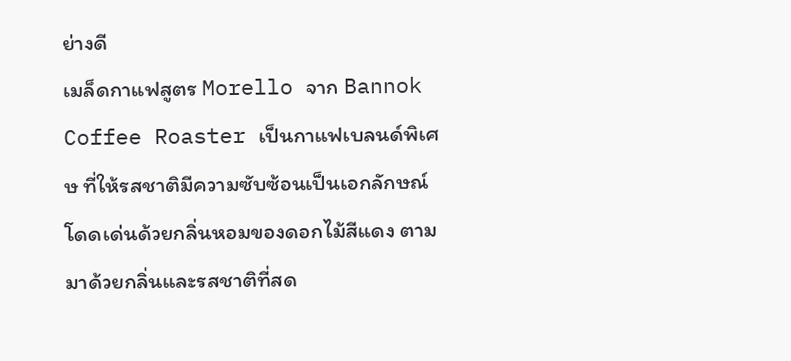ย่างดี
เมล็ดกาแฟสูตร Morello จาก Bannok Coffee Roaster เป็นกาแฟเบลนด์พิเศษ ที่ให้รสชาติมีความซับซ้อนเป็นเอกลักษณ์ โดดเด่นด้วยกลิ่นหอมของดอกไม้สีแดง ตามมาด้วยกลิ่นและรสชาติที่สด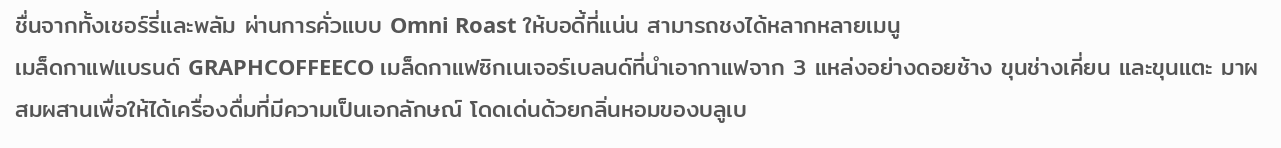ชื่นจากทั้งเชอร์รี่และพลัม ผ่านการคั่วแบบ Omni Roast ให้บอดี้ที่แน่น สามารถชงได้หลากหลายเมนู
เมล็ดกาแฟแบรนด์ GRAPHCOFFEECO เมล็ดกาแฟซิกเนเจอร์เบลนด์ที่นำเอากาแฟจาก 3 แหล่งอย่างดอยช้าง ขุนช่างเคี่ยน และขุนแตะ มาผสมผสานเพื่อให้ได้เครื่องดื่มที่มีความเป็นเอกลักษณ์ โดดเด่นด้วยกลิ่นหอมของบลูเบ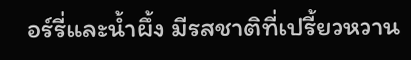อร์รี่และน้ำผึ้ง มีรสชาติที่เปรี้ยวหวาน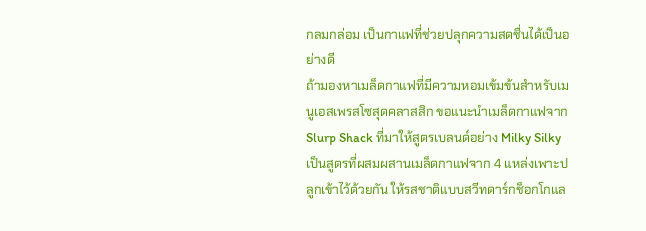กลมกล่อม เป็นกาแฟที่ช่วยปลุกความสดชื่นได้เป็นอย่างดี
ถ้ามองหาเมล็ดกาแฟที่มีความหอมเข้มข้นสำหรับเมนูเอสเพรสโซสุดคลาสสิก ขอแนะนำเมล็ดกาแฟจาก Slurp Shack ที่มาให้สูตรเบลนด์อย่าง Milky Silky เป็นสูตรที่ผสมผสานเมล็ดกาแฟจาก 4 แหล่งเพาะปลูกเข้าไว้ด้วยกัน ให้รสชาติแบบสวีทดาร์กช็อกโกแล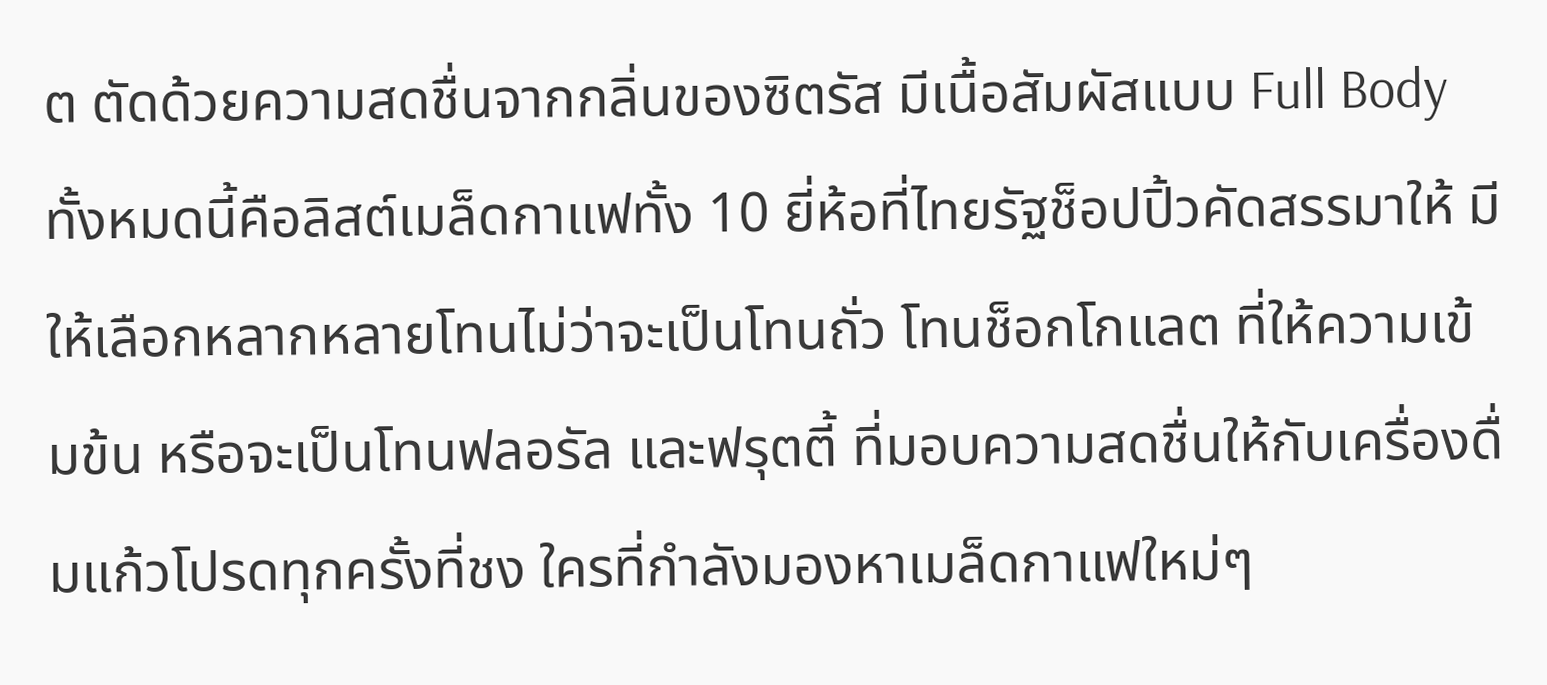ต ตัดด้วยความสดชื่นจากกลิ่นของซิตรัส มีเนื้อสัมผัสแบบ Full Body
ทั้งหมดนี้คือลิสต์เมล็ดกาแฟทั้ง 10 ยี่ห้อที่ไทยรัฐช็อปปิ้วคัดสรรมาให้ มีให้เลือกหลากหลายโทนไม่ว่าจะเป็นโทนถั่ว โทนช็อกโกแลต ที่ให้ความเข้มข้น หรือจะเป็นโทนฟลอรัล และฟรุตตี้ ที่มอบความสดชื่นให้กับเครื่องดื่มแก้วโปรดทุกครั้งที่ชง ใครที่กำลังมองหาเมล็ดกาแฟใหม่ๆ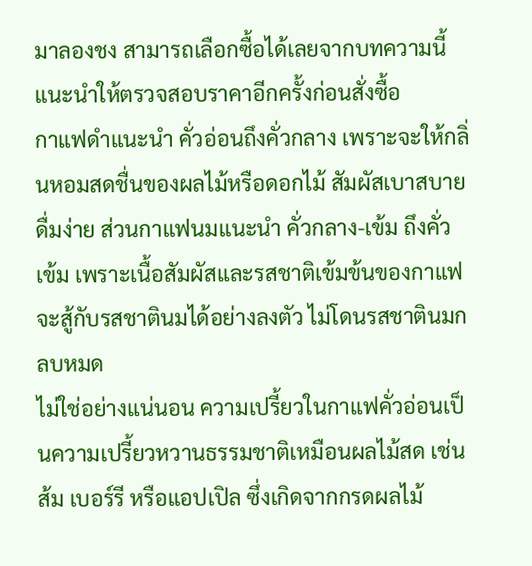มาลองชง สามารถเลือกซื้อได้เลยจากบทความนี้ แนะนำให้ตรวจสอบราคาอีกครั้งก่อนสั่งซื้อ
กาแฟดำแนะนำ คั่วอ่อนถึงคั่วกลาง เพราะจะให้กลิ่นหอมสดชื่นของผลไม้หรือดอกไม้ สัมผัสเบาสบายดื่มง่าย ส่วนกาแฟนมแนะนำ คั่วกลาง-เข้ม ถึงคั่วเข้ม เพราะเนื้อสัมผัสและรสชาติเข้มข้นของกาแฟจะสู้กับรสชาตินมได้อย่างลงตัว ไม่โดนรสชาตินมกลบหมด
ไม่ใช่อย่างแน่นอน ความเปรี้ยวในกาแฟคั่วอ่อนเป็นความเปรี้ยวหวานธรรมชาติเหมือนผลไม้สด เช่น ส้ม เบอร์รี หรือแอปเปิล ซึ่งเกิดจากกรดผลไม้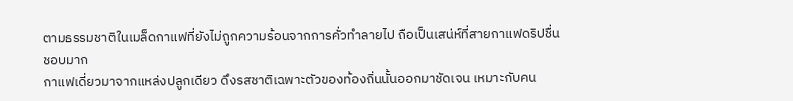ตามธรรมชาติในเมล็ดกาแฟที่ยังไม่ถูกความร้อนจากการคั่วทำลายไป ถือเป็นเสน่ห์ที่สายกาแฟดริปชื่นชอบมาก
กาแฟเดี่ยวมาจากแหล่งปลูกเดียว ดึงรสชาติเฉพาะตัวของท้องถิ่นนั้นออกมาชัดเจน เหมาะกับคน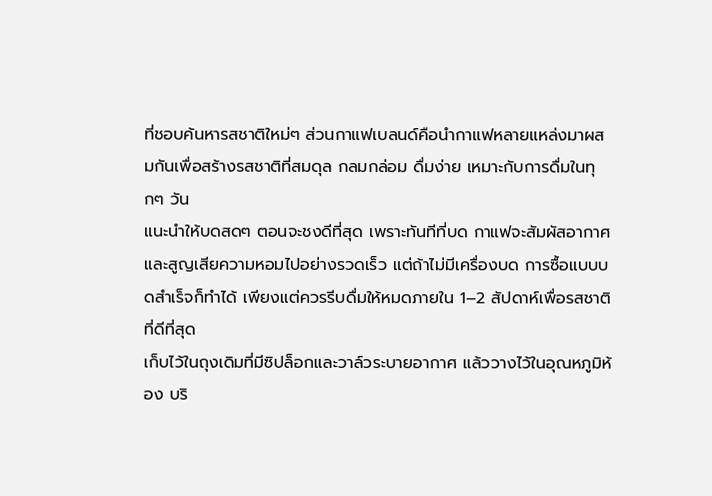ที่ชอบค้นหารสชาติใหม่ๆ ส่วนกาแฟเบลนด์คือนำกาแฟหลายแหล่งมาผสมกันเพื่อสร้างรสชาติที่สมดุล กลมกล่อม ดื่มง่าย เหมาะกับการดื่มในทุกๆ วัน
แนะนำให้บดสดๆ ตอนจะชงดีที่สุด เพราะทันทีที่บด กาแฟจะสัมผัสอากาศและสูญเสียความหอมไปอย่างรวดเร็ว แต่ถ้าไม่มีเครื่องบด การซื้อแบบบดสำเร็จก็ทำได้ เพียงแต่ควรรีบดื่มให้หมดภายใน 1–2 สัปดาห์เพื่อรสชาติที่ดีที่สุด
เก็บไว้ในถุงเดิมที่มีซิปล็อกและวาล์วระบายอากาศ แล้ววางไว้ในอุณหภูมิห้อง บริ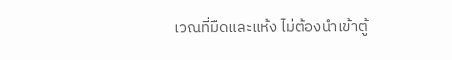เวณที่มืดและแห้ง ไม่ต้องนำเข้าตู้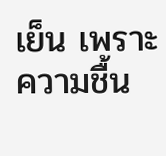เย็น เพราะความชื้น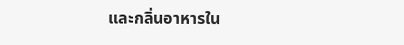และกลิ่นอาหารใน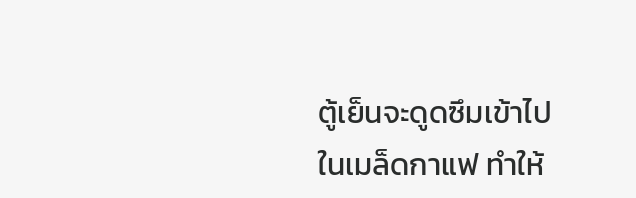ตู้เย็นจะดูดซึมเข้าไปในเมล็ดกาแฟ ทำให้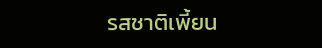รสชาติเพี้ยน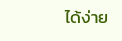ได้ง่าย